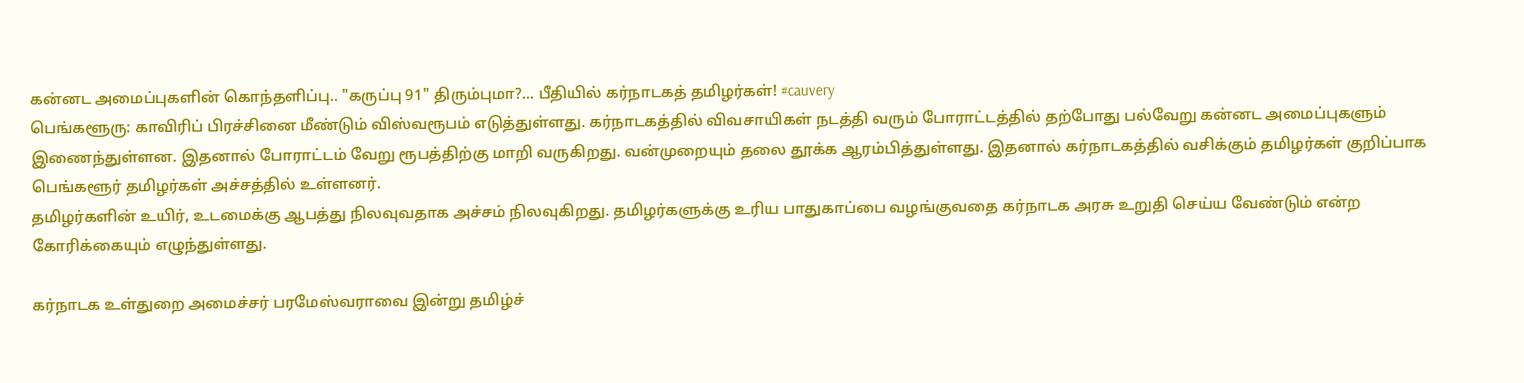கன்னட அமைப்புகளின் கொந்தளிப்பு.. "கருப்பு 91" திரும்புமா?... பீதியில் கர்நாடகத் தமிழர்கள்! #cauvery
பெங்களூரு: காவிரிப் பிரச்சினை மீண்டும் விஸ்வரூபம் எடுத்துள்ளது. கர்நாடகத்தில் விவசாயிகள் நடத்தி வரும் போராட்டத்தில் தற்போது பல்வேறு கன்னட அமைப்புகளும் இணைந்துள்ளன. இதனால் போராட்டம் வேறு ரூபத்திற்கு மாறி வருகிறது. வன்முறையும் தலை தூக்க ஆரம்பித்துள்ளது. இதனால் கர்நாடகத்தில் வசிக்கும் தமிழர்கள் குறிப்பாக பெங்களூர் தமிழர்கள் அச்சத்தில் உள்ளனர்.
தமிழர்களின் உயிர், உடமைக்கு ஆபத்து நிலவுவதாக அச்சம் நிலவுகிறது. தமிழர்களுக்கு உரிய பாதுகாப்பை வழங்குவதை கர்நாடக அரசு உறுதி செய்ய வேண்டும் என்ற கோரிக்கையும் எழுந்துள்ளது.

கர்நாடக உள்துறை அமைச்சர் பரமேஸ்வராவை இன்று தமிழ்ச்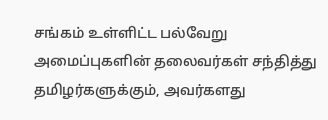சங்கம் உள்ளிட்ட பல்வேறு அமைப்புகளின் தலைவர்கள் சந்தித்து தமிழர்களுக்கும், அவர்களது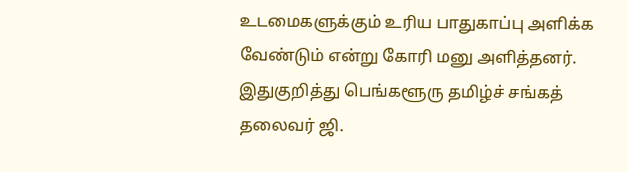உடமைகளுக்கும் உரிய பாதுகாப்பு அளிக்க வேண்டும் என்று கோரி மனு அளித்தனர்.
இதுகுறித்து பெங்களூரு தமிழ்ச் சங்கத் தலைவர் ஜி.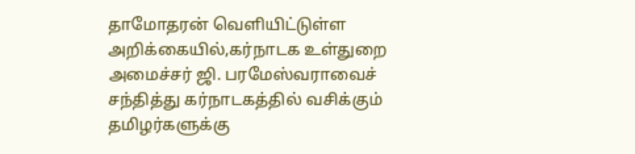தாமோதரன் வெளியிட்டுள்ள அறிக்கையில்,கர்நாடக உள்துறை அமைச்சர் ஜி. பரமேஸ்வராவைச் சந்தித்து கர்நாடகத்தில் வசிக்கும் தமிழர்களுக்கு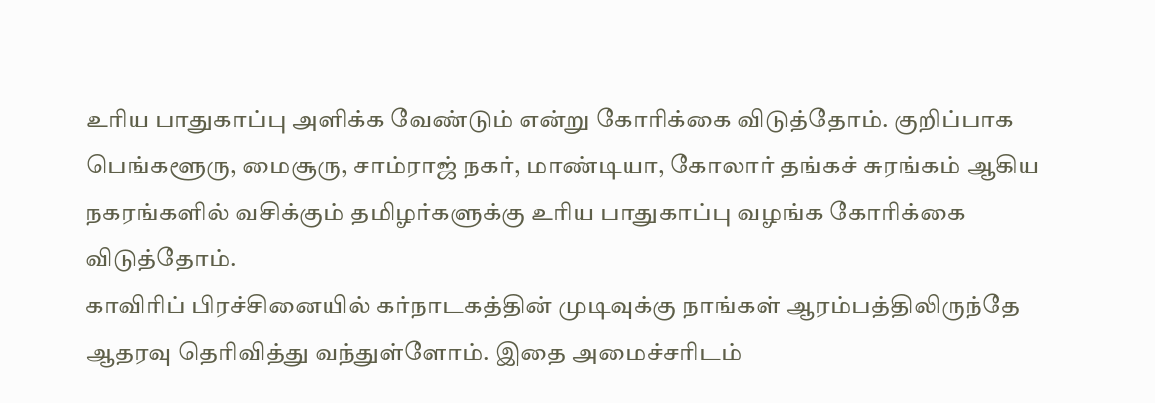உரிய பாதுகாப்பு அளிக்க வேண்டும் என்று கோரிக்கை விடுத்தோம். குறிப்பாக பெங்களூரு, மைசூரு, சாம்ராஜ் நகர், மாண்டியா, கோலார் தங்கச் சுரங்கம் ஆகிய நகரங்களில் வசிக்கும் தமிழர்களுக்கு உரிய பாதுகாப்பு வழங்க கோரிக்கை விடுத்தோம்.
காவிரிப் பிரச்சினையில் கர்நாடகத்தின் முடிவுக்கு நாங்கள் ஆரம்பத்திலிருந்தே ஆதரவு தெரிவித்து வந்துள்ளோம். இதை அமைச்சரிடம்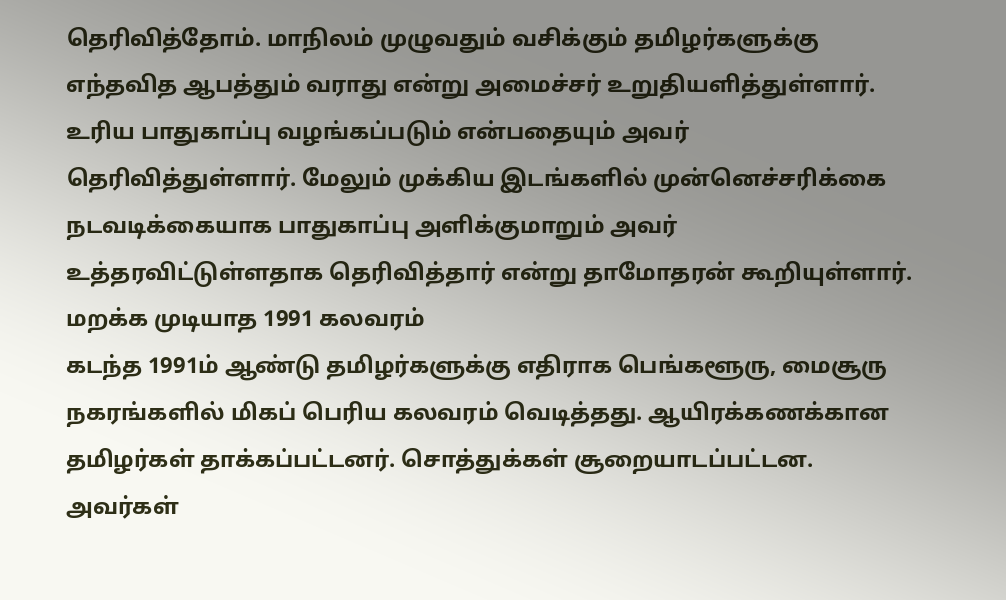தெரிவித்தோம். மாநிலம் முழுவதும் வசிக்கும் தமிழர்களுக்கு எந்தவித ஆபத்தும் வராது என்று அமைச்சர் உறுதியளித்துள்ளார். உரிய பாதுகாப்பு வழங்கப்படும் என்பதையும் அவர் தெரிவித்துள்ளார். மேலும் முக்கிய இடங்களில் முன்னெச்சரிக்கை நடவடிக்கையாக பாதுகாப்பு அளிக்குமாறும் அவர் உத்தரவிட்டுள்ளதாக தெரிவித்தார் என்று தாமோதரன் கூறியுள்ளார்.
மறக்க முடியாத 1991 கலவரம்
கடந்த 1991ம் ஆண்டு தமிழர்களுக்கு எதிராக பெங்களூரு, மைசூரு நகரங்களில் மிகப் பெரிய கலவரம் வெடித்தது. ஆயிரக்கணக்கான தமிழர்கள் தாக்கப்பட்டனர். சொத்துக்கள் சூறையாடப்பட்டன. அவர்கள்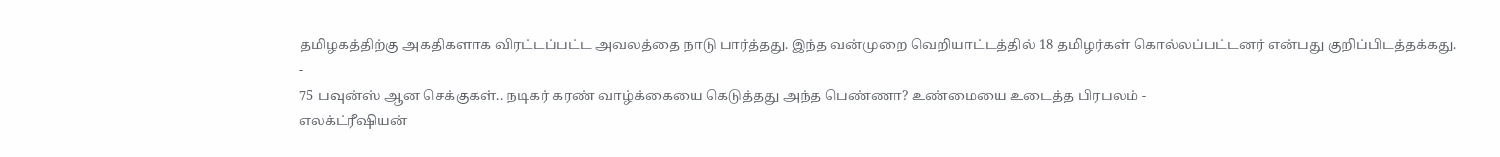தமிழகத்திற்கு அகதிகளாக விரட்டப்பட்ட அவலத்தை நாடு பார்த்தது. இந்த வன்முறை வெறியாட்டத்தில் 18 தமிழர்கள் கொல்லப்பட்டனர் என்பது குறிப்பிடத்தக்கது.
-
75 பவுன்ஸ் ஆன செக்குகள்.. நடிகர் கரண் வாழ்க்கையை கெடுத்தது அந்த பெண்ணா? உண்மையை உடைத்த பிரபலம் -
எலக்ட்ரீஷியன்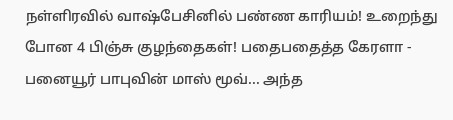நள்ளிரவில் வாஷ்பேசினில் பண்ண காரியம்! உறைந்து போன 4 பிஞ்சு குழந்தைகள்! பதைபதைத்த கேரளா -
பனையூர் பாபுவின் மாஸ் மூவ்... அந்த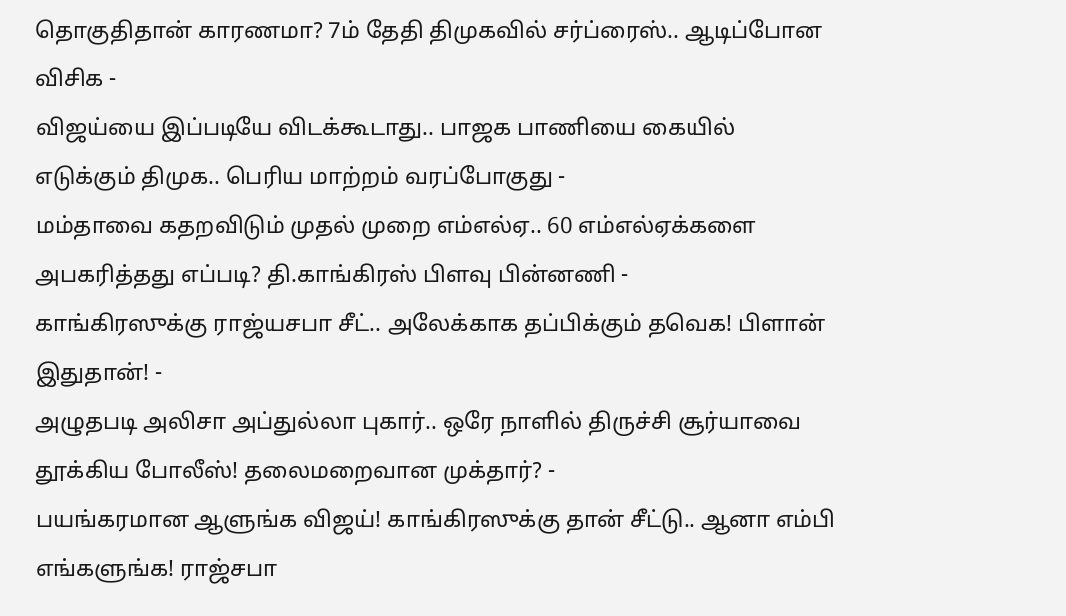தொகுதிதான் காரணமா? 7ம் தேதி திமுகவில் சர்ப்ரைஸ்.. ஆடிப்போன விசிக -
விஜய்யை இப்படியே விடக்கூடாது.. பாஜக பாணியை கையில் எடுக்கும் திமுக.. பெரிய மாற்றம் வரப்போகுது -
மம்தாவை கதறவிடும் முதல் முறை எம்எல்ஏ.. 60 எம்எல்ஏக்களை அபகரித்தது எப்படி? தி.காங்கிரஸ் பிளவு பின்னணி -
காங்கிரஸுக்கு ராஜ்யசபா சீட்.. அலேக்காக தப்பிக்கும் தவெக! பிளான் இதுதான்! -
அழுதபடி அலிசா அப்துல்லா புகார்.. ஒரே நாளில் திருச்சி சூர்யாவை தூக்கிய போலீஸ்! தலைமறைவான முக்தார்? -
பயங்கரமான ஆளுங்க விஜய்! காங்கிரஸுக்கு தான் சீட்டு.. ஆனா எம்பி எங்களுங்க! ராஜ்சபா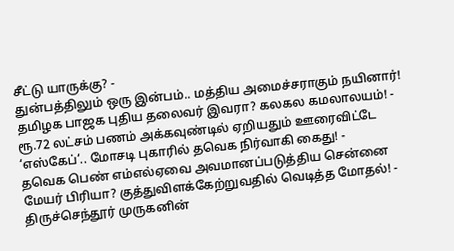சீட்டு யாருக்கு? -
துன்பத்திலும் ஒரு இன்பம்.. மத்திய அமைச்சராகும் நயினார்! தமிழக பாஜக புதிய தலைவர் இவரா? கலகல கமலாலயம்! -
ரூ.72 லட்சம் பணம் அக்கவுண்டில் ஏறியதும் ஊரைவிட்டே ‘எஸ்கேப்’.. மோசடி புகாரில் தவெக நிர்வாகி கைது! -
தவெக பெண் எம்எல்ஏவை அவமானப்படுத்திய சென்னை மேயர் பிரியா? குத்துவிளக்கேற்றுவதில் வெடித்த மோதல்! -
திருச்செந்தூர் முருகனின்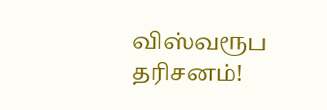விஸ்வரூப தரிசனம்!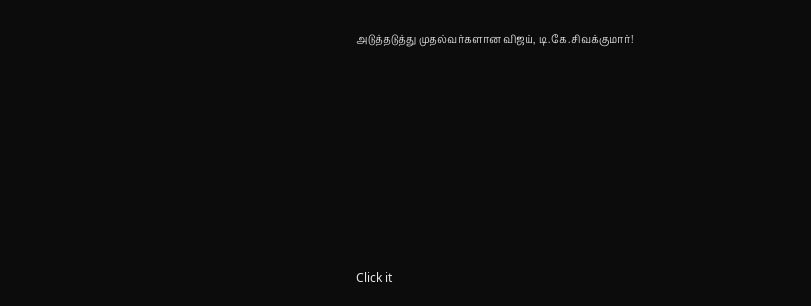அடுத்தடுத்து முதல்வர்களான விஜய், டி.கே.சிவக்குமார்!












Click it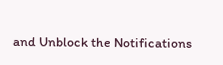and Unblock the Notifications